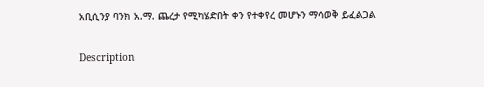አቢሲንያ ባንክ አ.ማ. ጨረታ የሚካሄድበት ቀን የተቀየረ መሆኑን ማሳወቅ ይፈልጋል

Description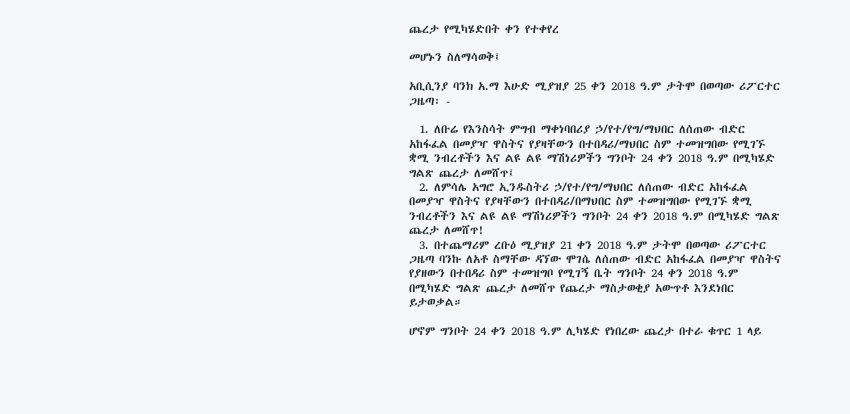ጨረታ የሚካሄድበት ቀን የተቀየረ

መሆኑን ስለማሳወቅ፤

አቢሲንያ ባንክ አ.ማ እሁድ ሚያዝያ 25 ቀን 2018 ዓ.ም ታትሞ በወጣው ሪፖርተር ጋዜጣ፡ -

  1. ለቡሬ የእንስሳት ምግብ ማቀነባበሪያ ኃ/የተ/የግ/ማህበር ለሰጠው ብድር አከፋፈል በመያዣ ዋስትና የያዛቸውን በተበዳሪ/ማህበር ስም ተመዝግበው የሚገኙ ቋሚ ንብረቶችን እና ልዩ ልዩ ማሽነሪዎችን ግንቦት 24 ቀን 2018 ዓ.ም በሚካሄድ ግልጽ ጨረታ ለመሸጥ፤
  2. ለምሳሌ አግሮ ኢንዱስትሪ ኃ/የተ/የግ/ማህበር ለሰጠው ብድር አከፋፈል በመያዣ ዋስትና የያዛቸውን በተበዳሪ/በማህበር ስም ተመዝግበው የሚገኙ ቋሚ ንብረቶችን እና ልዩ ልዩ ማሽነሪዎችን ግንቦት 24 ቀን 2018 ዓ.ም በሚካሄድ ግልጽ ጨረታ ለመሸጥ!
  3. በተጨማሪም ረቡዕ ሚያዝያ 21 ቀን 2018 ዓ.ም ታትሞ በወጣው ሪፖርተር ጋዜጣ ባንኩ ለአቶ ስማቸው ዳኘው ሞገሴ ለሰጠው ብድር አከፋፈል በመያዣ ዋስትና የያዘውን በተበዳሪ ስም ተመዝግቦ የሚገኝ ቤት ግንቦት 24 ቀን 2018 ዓ.ም በሚካሄድ ግልጽ ጨረታ ለመሸጥ የጨረታ ማስታወቂያ አውጥቶ እንደነበር ይታወቃል።

ሆኖም ግንቦት 24 ቀን 2018 ዓ.ም ሊካሄድ የነበረው ጨረታ በተራ ቁጥር 1 ላይ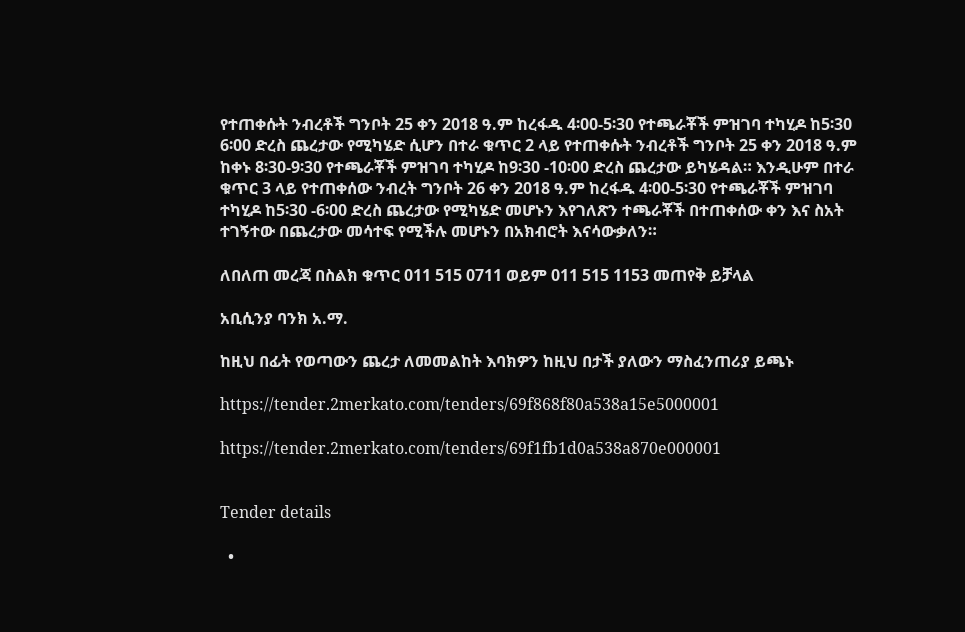የተጠቀሱት ንብረቶች ግንቦት 25 ቀን 2018 ዓ.ም ከረፋዱ 4፡00-5፡30 የተጫራቾች ምዝገባ ተካሂዶ ከ5፡30 6፡00 ድረስ ጨረታው የሚካሄድ ሲሆን በተራ ቁጥር 2 ላይ የተጠቀሱት ንብረቶች ግንቦት 25 ቀን 2018 ዓ.ም ከቀኑ 8፡30-9፡30 የተጫራቾች ምዝገባ ተካሂዶ ከ9፡30 -10፡00 ድረስ ጨረታው ይካሄዳል። እንዲሁም በተራ ቁጥር 3 ላይ የተጠቀሰው ንብረት ግንቦት 26 ቀን 2018 ዓ.ም ከረፋዱ 4፡00-5፡30 የተጫራቾች ምዝገባ ተካሂዶ ከ5፡30 -6፡00 ድረስ ጨረታው የሚካሄድ መሆኑን እየገለጽን ተጫራቾች በተጠቀሰው ቀን እና ስአት ተገኝተው በጨረታው መሳተፍ የሚችሉ መሆኑን በአክብሮት እናሳውቃለን።

ለበለጠ መረጃ በስልክ ቁጥር 011 515 0711 ወይም 011 515 1153 መጠየቅ ይቻላል

አቢሲንያ ባንክ አ.ማ.

ከዚህ በፊት የወጣውን ጨረታ ለመመልከት እባክዎን ከዚህ በታች ያለውን ማስፈንጠሪያ ይጫኑ

https://tender.2merkato.com/tenders/69f868f80a538a15e5000001

https://tender.2merkato.com/tenders/69f1fb1d0a538a870e000001


Tender details

  •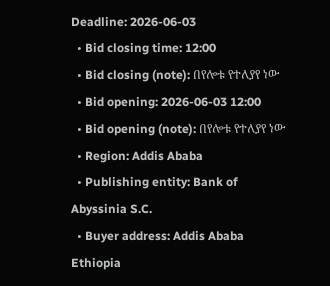Deadline: 2026-06-03
  • Bid closing time: 12:00
  • Bid closing (note): በየሎቱ የተለያየ ነው
  • Bid opening: 2026-06-03 12:00
  • Bid opening (note): በየሎቱ የተለያየ ነው
  • Region: Addis Ababa
  • Publishing entity: Bank of Abyssinia S.C.
  • Buyer address: Addis Ababa Ethiopia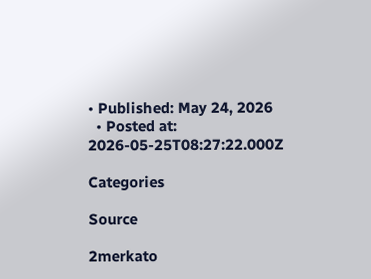• Published: May 24, 2026
  • Posted at: 2026-05-25T08:27:22.000Z

Categories

Source

2merkato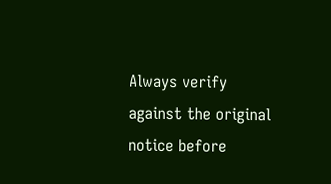Always verify against the original notice before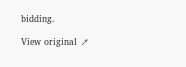bidding.

View original ↗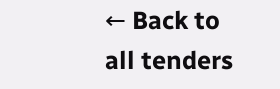← Back to all tenders